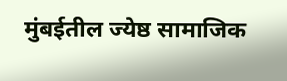मुंबईतील ज्येष्ठ सामाजिक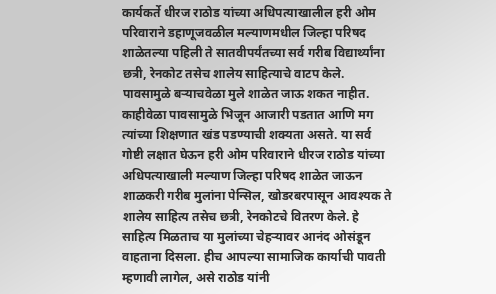कार्यकर्ते धीरज राठोड यांच्या अधिपत्याखालील हरी ओम परिवाराने डहाणूजवळील मल्याणमधील जिल्हा परिषद शाळेतल्या पहिली ते सातवीपर्यंतच्या सर्व गरीब विद्यार्थ्यांना छत्री, रेनकोट तसेच शालेय साहित्याचे वाटप केले.
पावसामुळे बऱ्याचवेळा मुले शाळेत जाऊ शकत नाहीत. काहीवेळा पावसामुळे भिजून आजारी पडतात आणि मग त्यांच्या शिक्षणात खंड पडण्याची शक्यता असते. या सर्व गोष्टी लक्षात घेऊन हरी ओम परिवाराने धीरज राठोड यांच्या अधिपत्याखाली मल्याण जिल्हा परिषद शाळेत जाऊन शाळकरी गरीब मुलांना पेन्सिल, खोडरबरपासून आवश्यक ते शालेय साहित्य तसेच छत्री, रेनकोटचे वितरण केले. हे साहित्य मिळताच या मुलांच्या चेहऱ्यावर आनंद ओसंडून वाहताना दिसला. हीच आपल्या सामाजिक कार्याची पावती म्हणावी लागेल, असे राठोड यांनी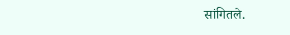सांगितले.